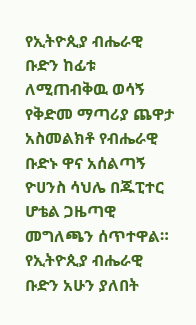የኢትዮጲያ ብሔራዊ ቡድን ከፊቱ ለሚጠብቅዉ ወሳኝ የቅድመ ማጣሪያ ጨዋታ አስመልክቶ የብሔራዊ ቡድኑ ዋና አሰልጣኝ ዮሀንስ ሳህሌ በጁፒተር ሆቴል ጋዜጣዊ መግለጫን ሰጥተዋል።
የኢትዮጲያ ብሔራዊ ቡድን አሁን ያለበት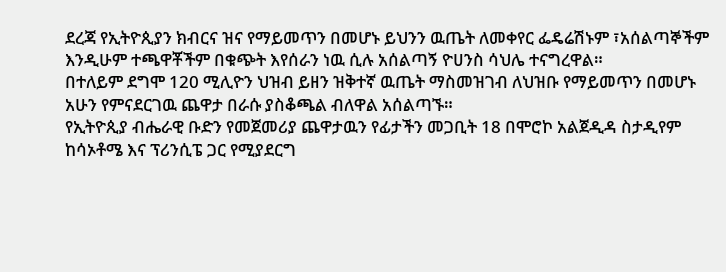ደረጃ የኢትዮጲያን ክብርና ዝና የማይመጥን በመሆኑ ይህንን ዉጤት ለመቀየር ፌዴሬሽኑም ፣አሰልጣኞችም እንዲሁም ተጫዋቾችም በቁጭት እየሰራን ነዉ ሲሉ አሰልጣኝ ዮሀንስ ሳህሌ ተናግረዋል።
በተለይም ደግሞ 120 ሚሊዮን ህዝብ ይዘን ዝቅተኛ ዉጤት ማስመዝገብ ለህዝቡ የማይመጥን በመሆኑ አሁን የምናደርገዉ ጨዋታ በራሱ ያስቆጫል ብለዋል አሰልጣኙ።
የኢትዮጲያ ብሔራዊ ቡድን የመጀመሪያ ጨዋታዉን የፊታችን መጋቢት 18 በሞሮኮ አልጀዲዳ ስታዲየም ከሳኦቶሜ እና ፕሪንሲፔ ጋር የሚያደርግ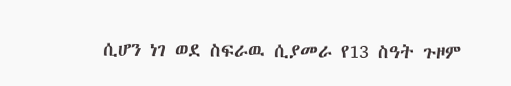ሲሆን ነገ ወደ ስፍራዉ ሲያመራ የ13 ስዓት ጉዞም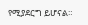የሚያደርግ ይሆናል።